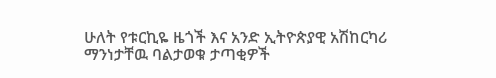ሁለት የቱርኪዬ ዜጎች እና አንድ ኢትዮጵያዊ አሽከርካሪ ማንነታቸዉ ባልታወቁ ታጣቂዎች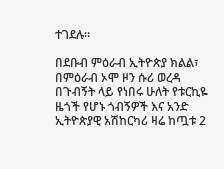ተገደሉ።

በደቡብ ምዕራብ ኢትዮጵያ ክልል፣ በምዕራብ ኦሞ ዞን ሱሪ ወረዳ በጉብኝት ላይ የነበሩ ሁለት የቱርኪዬ ዜጎች የሆኑ ጎብኝዎች እና አንድ ኢትዮጵያዊ አሽከርካሪ ዛሬ ከጧቱ 2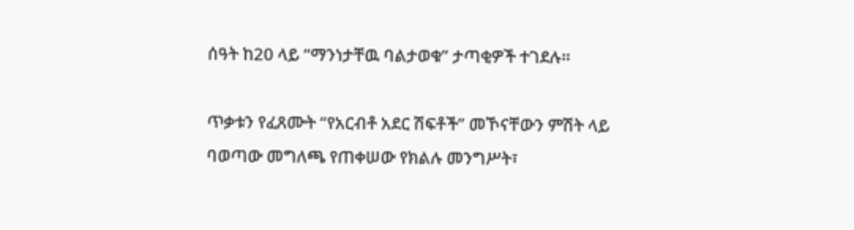ሰዓት ከ20 ላይ “ማንነታቸዉ ባልታወቁ” ታጣቂዎች ተገደሉ።

ጥቃቱን የፈጸሙት “የአርብቶ አደር ሽፍቶች” መኾናቸውን ምሽት ላይ ባወጣው መግለጫ የጠቀሠው የክልሉ መንግሥት፣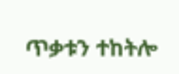ጥቃቱን ተከትሎ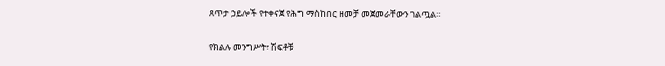ጸጥታ ኃይሎች የተቀናጀ የሕግ ማስከበር ዘመቻ መጀመራቸውን ገልጧል።

የክልሉ መንግሥት፣ ሽፍቶቹ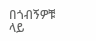በጎብኝዎቹ ላይ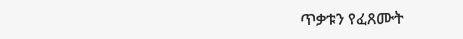ጥቃቱን የፈጸሙት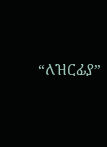“ለዝርፊያ”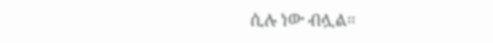ሲሉ ነው ብሏል።